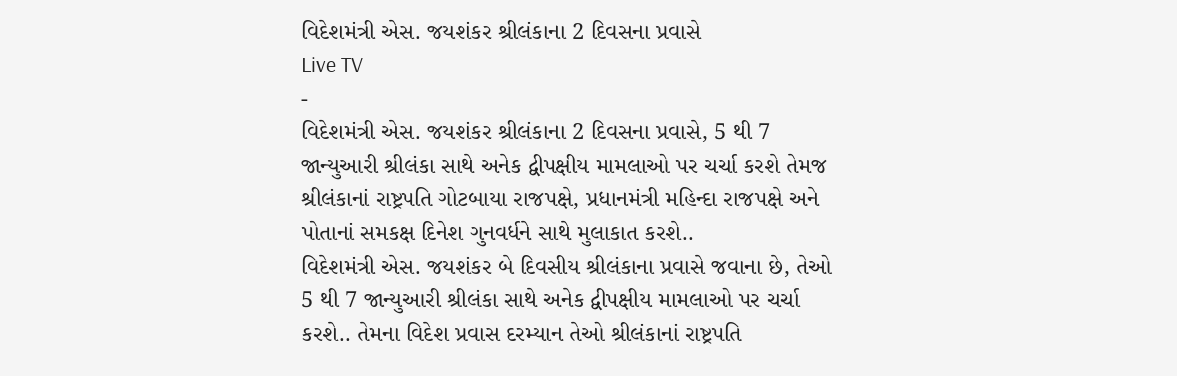વિદેશમંત્રી એસ. જયશંકર શ્રીલંકાના 2 દિવસના પ્રવાસે
Live TV
-
વિદેશમંત્રી એસ. જયશંકર શ્રીલંકાના 2 દિવસના પ્રવાસે, 5 થી 7 જાન્યુઆરી શ્રીલંકા સાથે અનેક દ્વીપક્ષીય મામલાઓ પર ચર્ચા કરશે તેમજ શ્રીલંકાનાં રાષ્ટ્રપતિ ગોટબાયા રાજપક્ષે, પ્રધાનમંત્રી મહિન્દા રાજપક્ષે અને પોતાનાં સમકક્ષ દિનેશ ગુનવર્ધને સાથે મુલાકાત કરશે..
વિદેશમંત્રી એસ. જયશંકર બે દિવસીય શ્રીલંકાના પ્રવાસે જવાના છે, તેઓ 5 થી 7 જાન્યુઆરી શ્રીલંકા સાથે અનેક દ્વીપક્ષીય મામલાઓ પર ચર્ચા કરશે.. તેમના વિદેશ પ્રવાસ દરમ્યાન તેઓ શ્રીલંકાનાં રાષ્ટ્રપતિ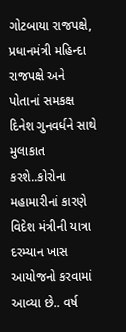ગોટબાયા રાજપક્ષે, પ્રધાનમંત્રી મહિન્દા રાજપક્ષે અને પોતાનાં સમકક્ષ દિનેશ ગુનવર્ધને સાથે મુલાકાત કરશે..કોરોના મહામારીનાં કારણે વિદેશ મંત્રીની યાત્રા દરમ્યાન ખાસ આયોજનો કરવામાં આવ્યા છે.. વર્ષ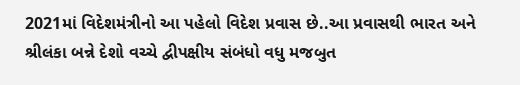2021માં વિદેશમંત્રીનો આ પહેલો વિદેશ પ્રવાસ છે..આ પ્રવાસથી ભારત અને શ્રીલંકા બન્ને દેશો વચ્ચે દ્વીપક્ષીય સંબંધો વધુ મજબુત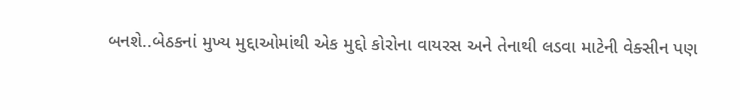બનશે..બેઠકનાં મુખ્ય મુદ્દાઓમાંથી એક મુદ્દો કોરોના વાયરસ અને તેનાથી લડવા માટેની વેક્સીન પણ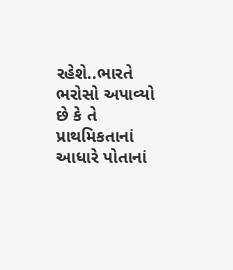રહેશે..ભારતે ભરોસો અપાવ્યો છે કે તે પ્રાથમિકતાનાં આધારે પોતાનાં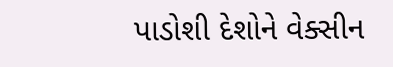પાડોશી દેશોને વેક્સીન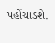પહોંચાડશે.